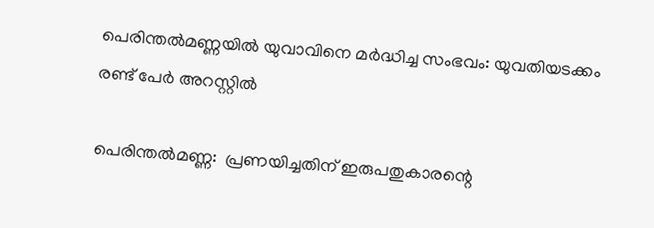പെരിന്തല്‍മണ്ണയില്‍ യുവാവിനെ മര്‍ദ്ധിച്ച സംഭവം: യുവതിയടക്കം രണ്ട് പേര്‍ അറസ്റ്റില്‍

പെരിന്തല്‍മണ്ണ:  പ്രണയിച്ചതിന് ഇരുപതുകാരന്റെ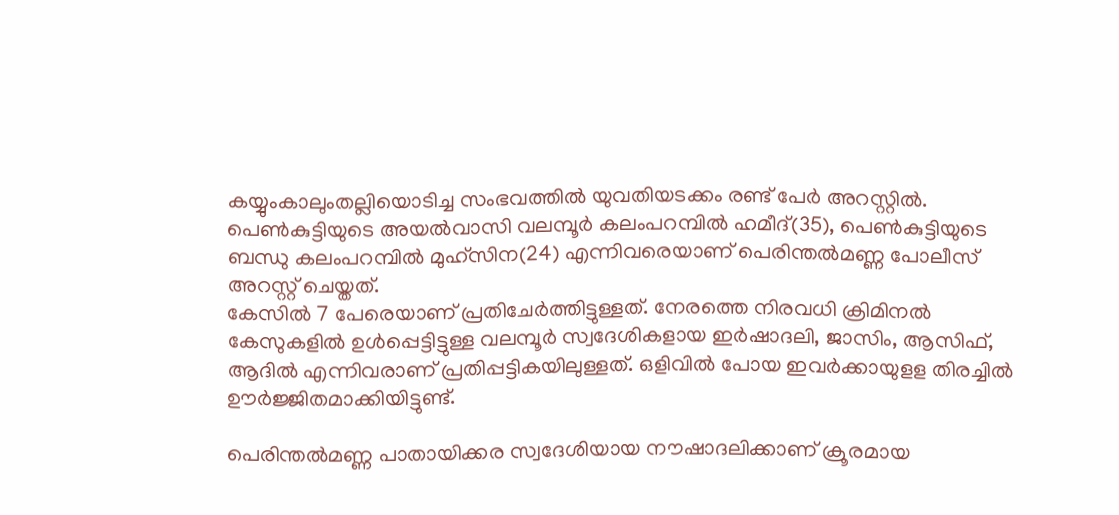കയ്യുംകാലുംതല്ലിയൊടിച്ച സംഭവത്തില്‍ യുവതിയടക്കം രണ്ട് പേര്‍ അറസ്റ്റില്‍. പെണ്‍കുട്ടിയുടെ അയല്‍വാസി വലമ്പൂര്‍ കലംപറമ്പില്‍ ഹമീദ്(35), പെണ്‍കുട്ടിയുടെ ബന്ധു കലംപറമ്പില്‍ മുഹ്‌സിന(24) എന്നിവരെയാണ് പെരിന്തല്‍മണ്ണ പോലീസ് അറസ്റ്റ് ചെയ്തത്.
കേസില്‍ 7 പേരെയാണ് പ്രതിചേര്‍ത്തിട്ടുള്ളത്. നേരത്തെ നിരവധി ക്രിമിനല്‍ കേസുകളില്‍ ഉള്‍പ്പെട്ടിട്ടുള്ള വലമ്പൂര്‍ സ്വദേശികളായ ഇര്‍ഷാദലി, ജാസിം, ആസിഫ്, ആദില്‍ എന്നിവരാണ് പ്രതിപ്പട്ടികയിലുള്ളത്. ഒളിവില്‍ പോയ ഇവര്‍ക്കായുളള തിരച്ചില്‍ ഊര്‍ജ്ജിതമാക്കിയിട്ടുണ്ട്.

പെരിന്തല്‍മണ്ണ പാതായിക്കര സ്വദേശിയായ നൗഷാദലിക്കാണ് ക്രൂരമായ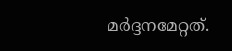മര്‍ദ്ദനമേറ്റത്.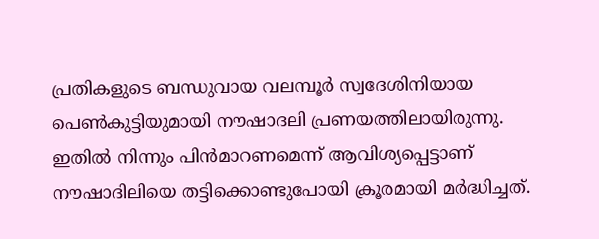പ്രതികളുടെ ബന്ധുവായ വലമ്പൂര്‍ സ്വദേശിനിയായ പെണ്‍കുട്ടിയുമായി നൗഷാദലി പ്രണയത്തിലായിരുന്നു. ഇതില്‍ നിന്നും പിന്‍മാറണമെന്ന് ആവിശ്യപ്പെട്ടാണ് നൗഷാദിലിയെ തട്ടിക്കൊണ്ടുപോയി ക്രൂരമായി മര്‍ദ്ധിച്ചത്.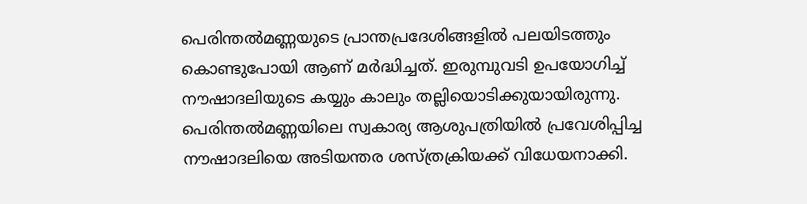പെരിന്തല്‍മണ്ണയുടെ പ്രാന്തപ്രദേശിങ്ങളില്‍ പലയിടത്തും കൊണ്ടുപോയി ആണ് മര്‍ദ്ധിച്ചത്. ഇരുമ്പുവടി ഉപയോഗിച്ച് നൗഷാദലിയുടെ കയ്യും കാലും തല്ലിയൊടിക്കുയായിരുന്നു. പെരിന്തല്‍മണ്ണയിലെ സ്വകാര്യ ആശുപത്രിയില്‍ പ്രവേശിപ്പിച്ച നൗഷാദലിയെ അടിയന്തര ശസ്ത്രക്രിയക്ക് വിധേയനാക്കി.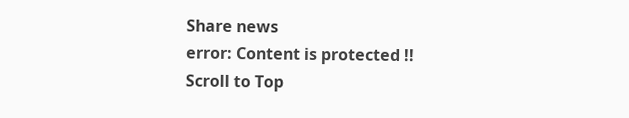Share news
error: Content is protected !!
Scroll to Top